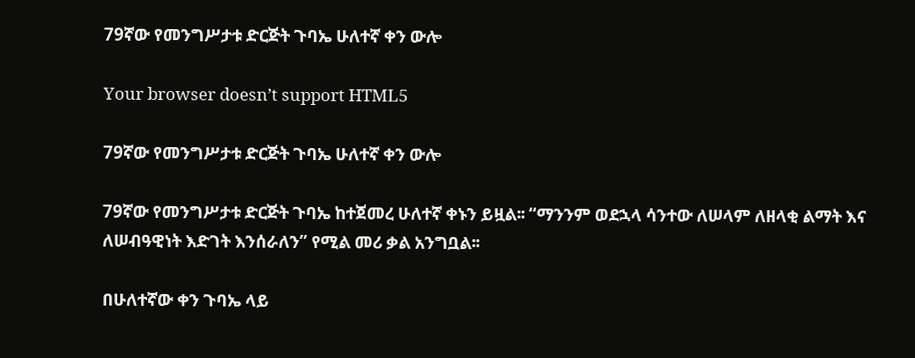79ኛው የመንግሥታቱ ድርጅት ጉባኤ ሁለተኛ ቀን ውሎ

Your browser doesn’t support HTML5

79ኛው የመንግሥታቱ ድርጅት ጉባኤ ሁለተኛ ቀን ውሎ

79ኛው የመንግሥታቱ ድርጅት ጉባኤ ከተጀመረ ሁለተኛ ቀኑን ይዟል፡፡ “ማንንም ወደኋላ ሳንተው ለሠላም ለዘላቂ ልማት እና ለሠብዓዊነት እድገት እንሰራለን” የሚል መሪ ቃል አንግቧል፡፡

በሁለተኛው ቀን ጉባኤ ላይ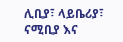ሊቢያ፣ ላይቤሪያ፣ ናሚቢያ እና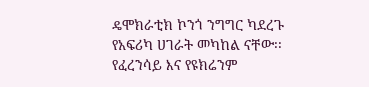ዴሞክራቲክ ኮንጎ ንግግር ካደረጉ የአፍሪካ ሀገራት መካከል ናቸው፡፡ የፈረንሳይ እና የዩክሬንም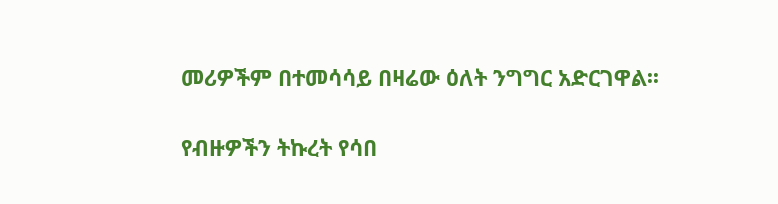መሪዎችም በተመሳሳይ በዛሬው ዕለት ንግግር አድርገዋል፡፡

የብዙዎችን ትኩረት የሳበ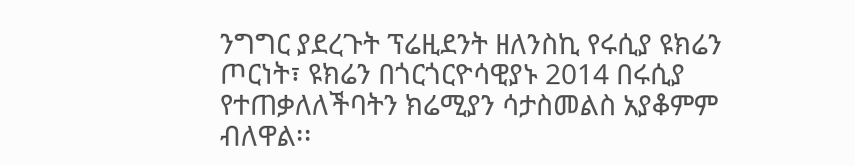ንግግር ያደረጉት ፕሬዚደንት ዘለንስኪ የሩሲያ ዩክሬን ጦርነት፣ ዩክሬን በጎርጎርዮሳዊያኑ 2014 በሩሲያ የተጠቃለለችባትን ክሬሚያን ሳታስመልስ አያቆምም ብለዋል፡፡